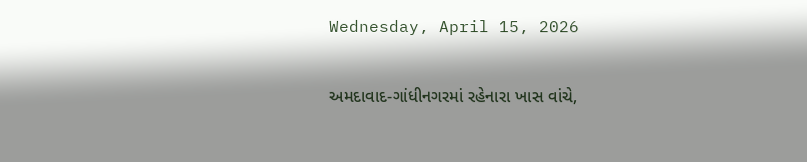Wednesday, April 15, 2026

અમદાવાદ-ગાંધીનગરમાં રહેનારા ખાસ વાંચે,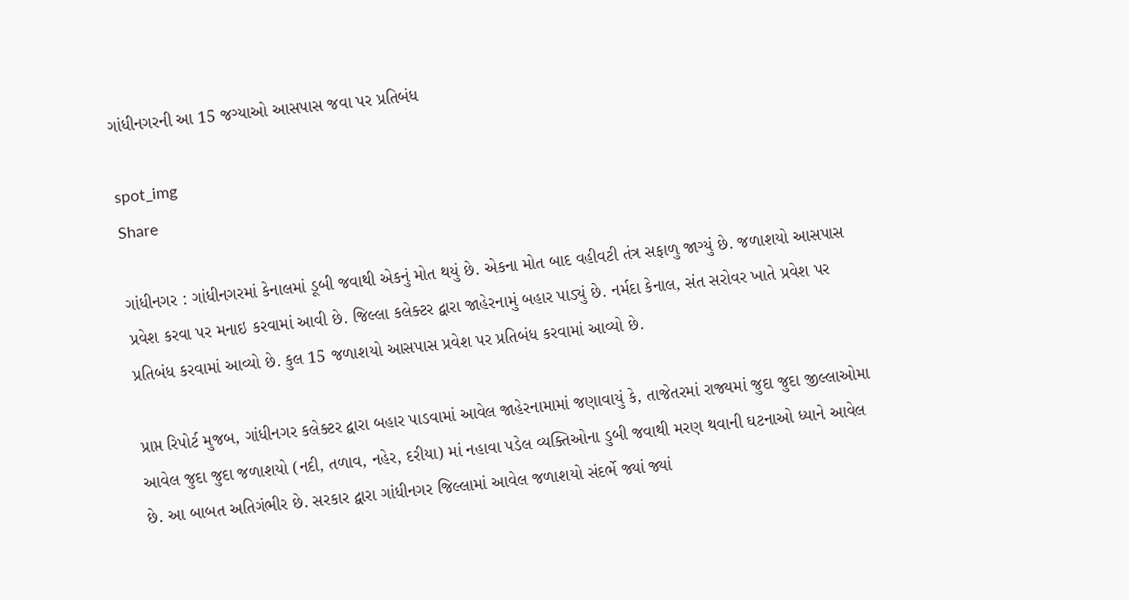ગાંધીનગરની આ 15 જગ્યાઓ આસપાસ જવા પર પ્રતિબંધ

spot_img
Share

ગાંધીનગર : ગાંધીનગરમાં કેનાલમાં ડૂબી જવાથી એકનું મોત થયું છે. એકના મોત બાદ વહીવટી તંત્ર સફાળુ જાગ્યું છે. જળાશયો આસપાસ પ્રવેશ કરવા પર મનાઇ કરવામાં આવી છે. જિલ્લા કલેક્ટર દ્વારા જાહેરનામું બહાર પાડ્યું છે. નર્મદા કેનાલ, સંત સરોવર ખાતે પ્રવેશ પર પ્રતિબંધ કરવામાં આવ્યો છે. કુલ 15 જળાશયો આસપાસ પ્રવેશ પર પ્રતિબંધ કરવામાં આવ્યો છે.

પ્રાપ્ત રિપોર્ટ મુજબ, ગાંધીનગર કલેક્ટર દ્વારા બહાર પાડવામાં આવેલ જાહેરનામામાં જણાવાયું કે, તાજેતરમાં રાજ્યમાં જુદા જુદા જીલ્લાઓમા આવેલ જુદા જુદા જળાશયો (નદી, તળાવ, નહેર, દરીયા) માં નહાવા પડેલ વ્યક્તિઓના ડુબી જવાથી મરણ થવાની ઘટનાઓ ધ્યાને આવેલ છે. આ બાબત અતિગંભીર છે. સરકાર દ્વારા ગાંધીનગર જિલ્લામાં આવેલ જળાશયો સંદર્ભે જ્યાં જ્યાં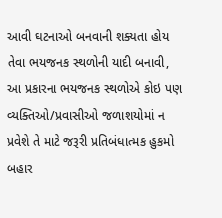આવી ઘટનાઓ બનવાની શક્યતા હોય તેવા ભયજનક સ્થળોની યાદી બનાવી, આ પ્રકારના ભયજનક સ્થળોએ કોઇ પણ વ્યક્તિઓ/પ્રવાસીઓ જળાશયોમાં ન પ્રવેશે તે માટે જરૂરી પ્રતિબંધાત્મક હુકમો બહાર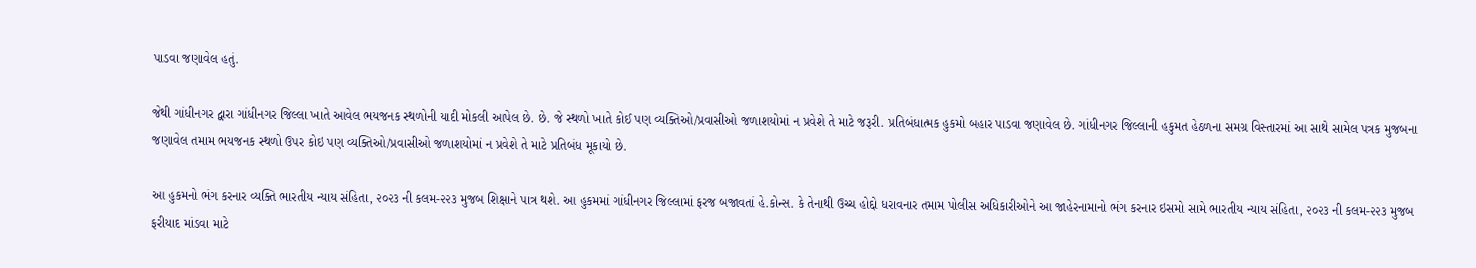પાડવા જણાવેલ હતું.

જેથી ગાંધીનગર દ્વારા ગાંધીનગર જિલ્લા ખાતે આવેલ ભયજનક સ્થળોની યાદી મોકલી આપેલ છે. છે. જે સ્થળો ખાતે કોઈ પણ વ્યક્તિઓ/પ્રવાસીઓ જળાશયોમાં ન પ્રવેશે તે માટે જરૂરી. પ્રતિબંધાત્મક હુકમો બહાર પાડવા જણાવેલ છે. ગાંધીનગર જિલ્લાની હકુમત હેઠળના સમગ્ર વિસ્તારમાં આ સાથે સામેલ પત્રક મુજબના જણાવેલ તમામ ભયજનક સ્થળો ઉપર કોઇ પણ વ્યક્તિઓ/પ્રવાસીઓ જળાશયોમાં ન પ્રવેશે તે માટે પ્રતિબંધ મૂકાયો છે.

આ હુકમનો ભંગ કરનાર વ્યક્તિ ભારતીય ન્યાય સંહિતા, ૨૦૨૩ ની કલમ-૨૨૩ મુજબ શિક્ષાને પાત્ર થશે. આ હુકમમાં ગાંધીનગર જિલ્લામાં ફરજ બજાવતાં હે.કોન્સ. કે તેનાથી ઉચ્ચ હોદ્દો ધરાવનાર તમામ પોલીસ અધિકારીઓને આ જાહેરનામાનો ભંગ કરનાર ઇસમો સામે ભારતીય ન્યાય સંહિતા, ૨૦૨૩ ની કલમ-૨૨૩ મુજબ ફરીયાદ માંડવા માટે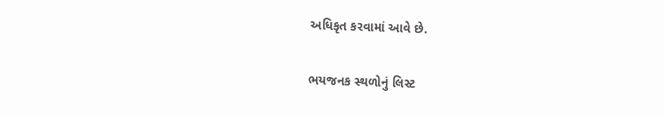અધિકૃત કરવામાં આવે છે.

ભયજનક સ્થળોનું લિસ્ટ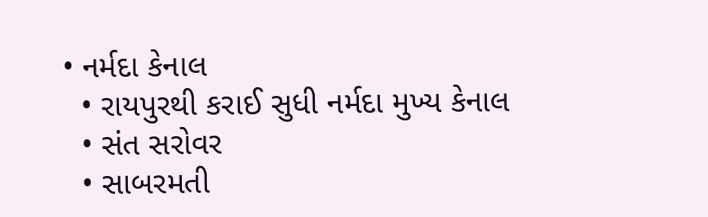• નર્મદા કેનાલ
  • રાયપુરથી કરાઈ સુધી નર્મદા મુખ્ય કેનાલ
  • સંત સરોવર
  • સાબરમતી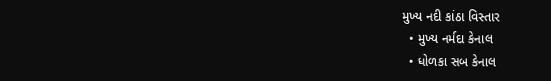મુખ્ય નદી કાંઠા વિસ્તાર
  • મુખ્ય નર્મદા કેનાલ
  • ધોળકા સબ કેનાલ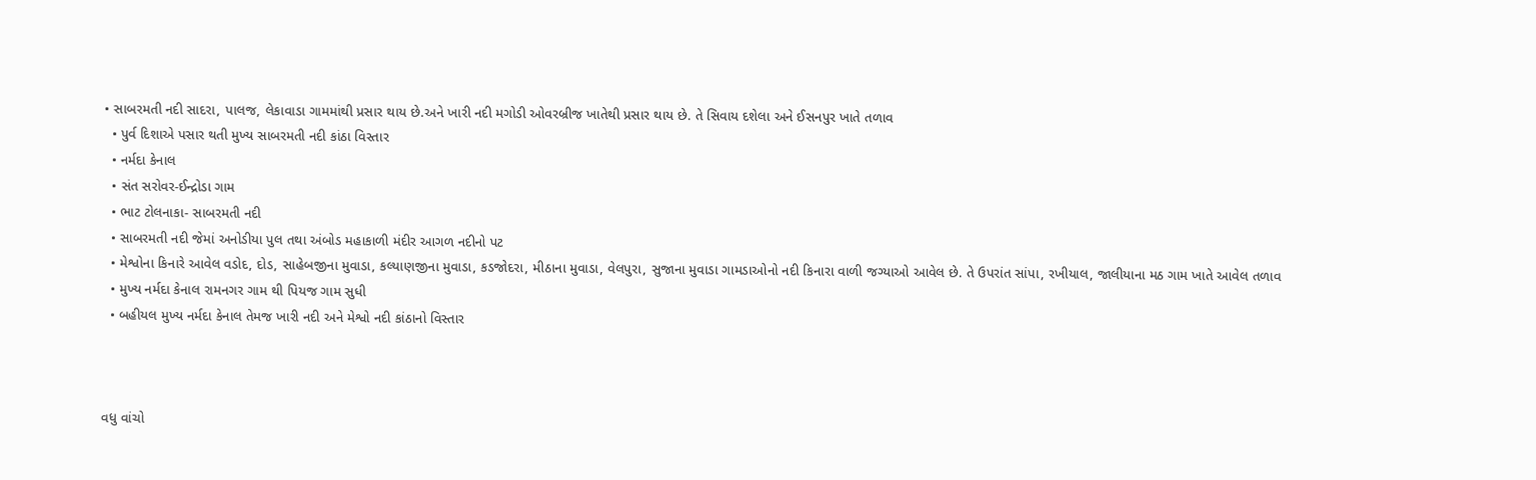• સાબરમતી નદી સાદરા, પાલજ, લેકાવાડા ગામમાંથી પ્રસાર થાય છે.અને ખારી નદી મગોડી ઓવરબ્રીજ ખાતેથી પ્રસાર થાય છે. તે સિવાય દશેલા અને ઈસનપુર ખાતે તળાવ
  • પુર્વ દિશાએ પસાર થતી મુખ્ય સાબરમતી નદી કાંઠા વિસ્તાર
  • નર્મદા કેનાલ
  • સંત સરોવર-ઈન્દ્રોડા ગામ
  • ભાટ ટોલનાકા- સાબરમતી નદી
  • સાબરમતી નદી જેમાં અનોડીયા પુલ તથા અંબોડ મહાકાળી મંદીર આગળ નદીનો પટ
  • મેશ્વોના કિનારે આવેલ વડોદ, દોડ, સાહેબજીના મુવાડા, કલ્યાણજીના મુવાડા, કડજોદરા, મીઠાના મુવાડા, વેલપુરા, સુજાના મુવાડા ગામડાઓનો નદી કિનારા વાળી જગ્યાઓ આવેલ છે. તે ઉપરાંત સાંપા, રખીયાલ, જાલીયાના મઠ ગામ ખાતે આવેલ તળાવ
  • મુખ્ય નર્મદા કેનાલ રામનગર ગામ થી પિયજ ગામ સુધી
  • બહીયલ મુખ્ય નર્મદા કેનાલ તેમજ ખારી નદી અને મેશ્વો નદી કાંઠાનો વિસ્તાર



વધુ વાંચો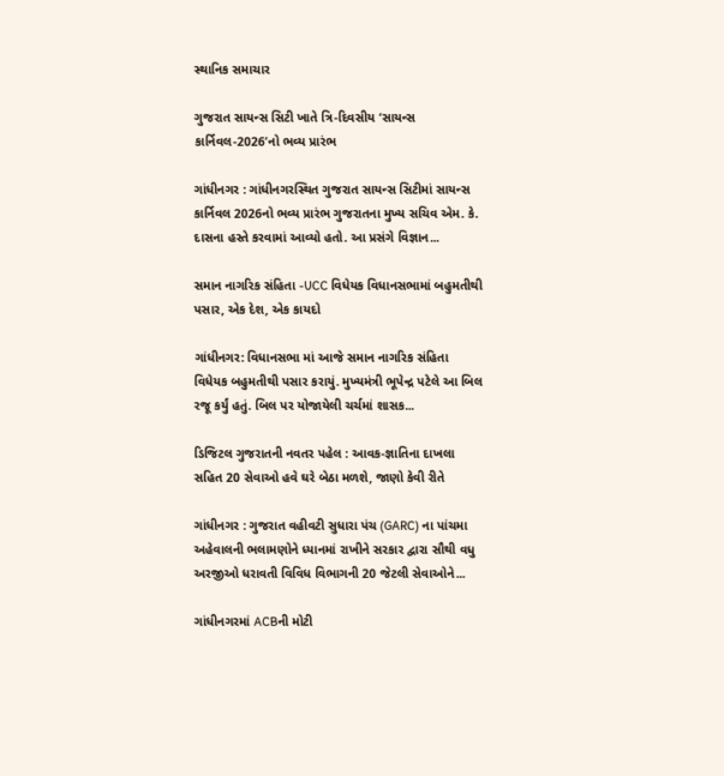સ્થાનિક સમાચાર

ગુજરાત સાયન્સ સિટી ખાતે ત્રિ-દિવસીય ‘સાયન્સ કાર્નિવલ-2026’નો ભવ્ય પ્રારંભ

ગાંધીનગર : ગાંધીનગરસ્થિત ગુજરાત સાયન્સ સિટીમાં સાયન્સ કાર્નિવલ 2026નો ભવ્ય પ્રારંભ ગુજરાતના મુખ્ય સચિવ એમ. કે. દાસના હસ્તે કરવામાં આવ્યો હતો. આ પ્રસંગે વિજ્ઞાન...

સમાન નાગરિક સંહિતા -UCC વિધેયક વિધાનસભામાં બહુમતીથી પસાર, એક દેશ, એક કાયદો

ગાંધીનગર: વિધાનસભા માં આજે સમાન નાગરિક સંહિતા વિધેયક બહુમતીથી પસાર કરાયું. મુખ્યમંત્રી ભૂપેન્દ્ર પટેલે આ બિલ રજૂ કર્યું હતું. બિલ પર યોજાયેલી ચર્ચમાં શાસક...

ડિજિટલ ગુજરાતની નવતર પહેલ : આવક-જ્ઞાતિના દાખલા સહિત 20 સેવાઓ હવે ઘરે બેઠા મળશે, જાણો કેવી રીતે

ગાંધીનગર : ગુજરાત વહીવટી સુધારા પંચ (GARC) ના પાંચમા અહેવાલની ભલામણોને ધ્યાનમાં રાખીને સરકાર દ્વારા સૌથી વધુ અરજીઓ ધરાવતી વિવિધ વિભાગની 20 જેટલી સેવાઓને...

ગાંધીનગરમાં ACBની મોટી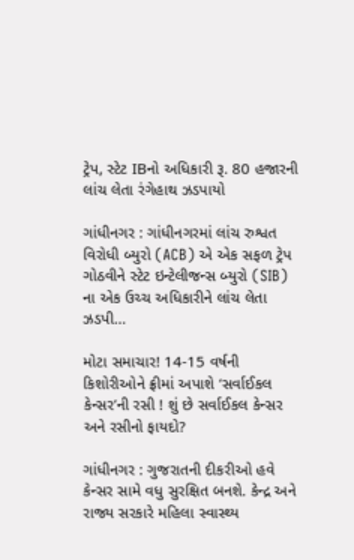ટ્રેપ, સ્ટેટ IBનો અધિકારી રૂ. 80 હજારની લાંચ લેતા રંગેહાથ ઝડપાયો

ગાંધીનગર : ગાંધીનગરમાં લાંચ રુશ્વત વિરોધી બ્યુરો (ACB) એ એક સફળ ટ્રેપ ગોઠવીને સ્ટેટ ઇન્ટેલીજન્સ બ્યુરો (SIB) ના એક ઉચ્ચ અધિકારીને લાંચ લેતા ઝડપી...

મોટા સમાચાર! 14-15 વર્ષની કિશોરીઓને ફ્રીમાં અપાશે ‘સર્વાઈકલ કેન્સર’ની રસી ! શું છે સર્વાઈકલ કેન્સર અને રસીનો ફાયદો?

ગાંધીનગર : ગુજરાતની દીકરીઓ હવે કેન્સર સામે વધુ સુરક્ષિત બનશે. કેન્દ્ર અને રાજ્ય સરકારે મહિલા સ્વાસ્થ્ય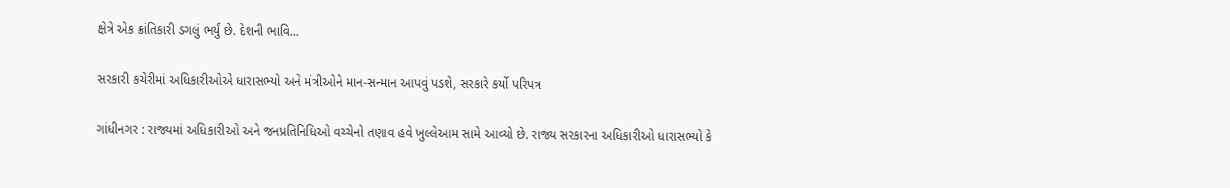ક્ષેત્રે એક ક્રાંતિકારી ડગલું ભર્યું છે. દેશની ભાવિ...

સરકારી કચેરીમાં અધિકારીઓએ ધારાસભ્યો અને મંત્રીઓને માન-સન્માન આપવું પડશે, સરકારે કર્યો પરિપત્ર

ગાંધીનગર : રાજ્યમાં અધિકારીઓ અને જનપ્રતિનિધિઓ વચ્ચેનો તણાવ હવે ખુલ્લેઆમ સામે આવ્યો છે. રાજ્ય સરકારના અધિકારીઓ ધારાસભ્યો કે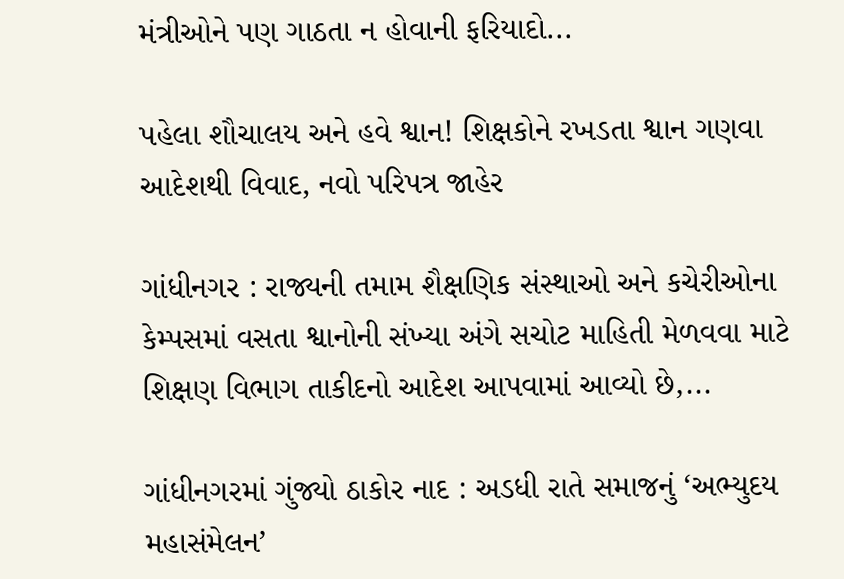મંત્રીઓને પણ ગાઠતા ન હોવાની ફરિયાદો...

પહેલા શૌચાલય અને હવે શ્વાન! શિક્ષકોને રખડતા શ્વાન ગણવા આદેશથી વિવાદ, નવો પરિપત્ર જાહેર

ગાંધીનગર : રાજ્યની તમામ શૈક્ષણિક સંસ્થાઓ અને કચેરીઓના કેમ્પસમાં વસતા શ્વાનોની સંખ્યા અંગે સચોટ માહિતી મેળવવા માટે શિક્ષણ વિભાગ તાકીદનો આદેશ આપવામાં આવ્યો છે,...

ગાંધીનગરમાં ગુંજ્યો ઠાકોર નાદ : અડધી રાતે સમાજનું ‘અભ્યુદય મહાસંમેલન’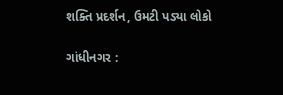શક્તિ પ્રદર્શન, ઉમટી પડ્યા લોકો

ગાંધીનગર :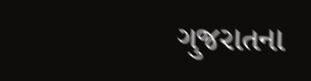ગુજરાતના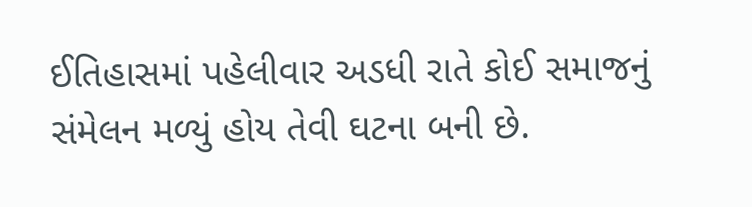ઈતિહાસમાં પહેલીવાર અડધી રાતે કોઈ સમાજનું સંમેલન મળ્યું હોય તેવી ઘટના બની છે.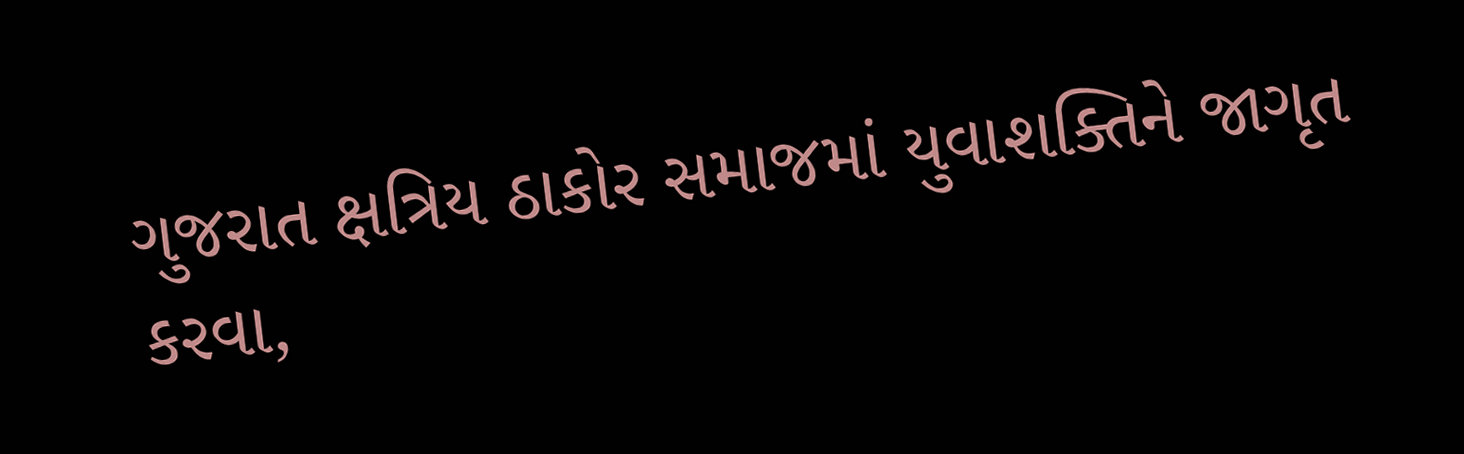ગુજરાત ક્ષત્રિય ઠાકોર સમાજમાં યુવાશક્તિને જાગૃત કરવા,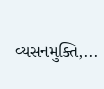વ્યસનમુક્તિ,...